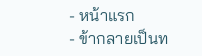- หน้าแรก
- ข้ากลายเป็นท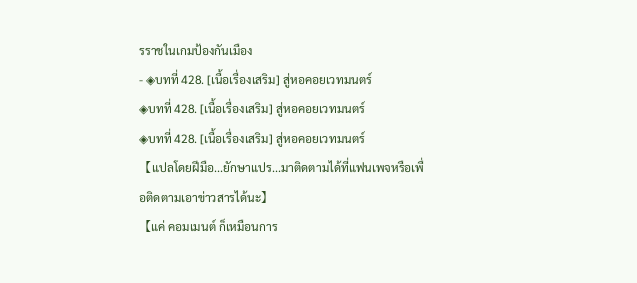รราชในเกมป้องกันเมือง
- ◈บทที่ 428. [เนื้อเรื่องเสริม] สู่หอคอยเวทมนตร์
◈บทที่ 428. [เนื้อเรื่องเสริม] สู่หอคอยเวทมนตร์
◈บทที่ 428. [เนื้อเรื่องเสริม] สู่หอคอยเวทมนตร์
【แปลโดยฝีมือ...ยักษาแปร...มาติดตามได้ที่แฟนเพจหรือเพื่อติดตามเอาข่าวสารได้นะ】
【แค่ คอมเมนต์ ก็เหมือนการ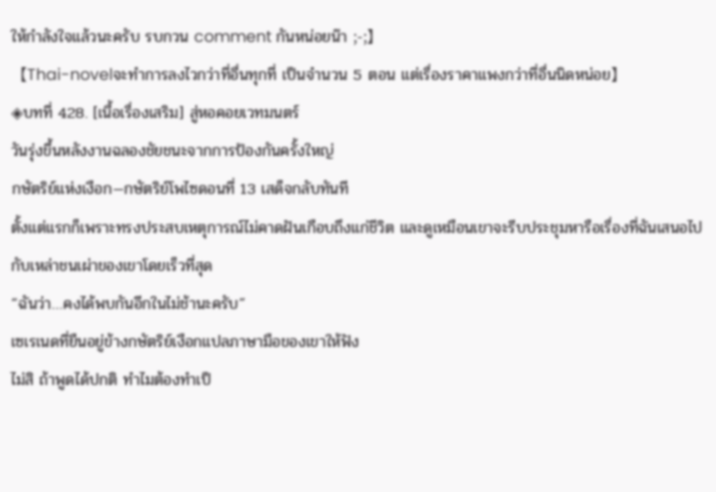ให้กำลังใจแล้วนะครับ รบกวน comment กันหน่อยน๊า ;-;】
【Thai-novelจะทำการลงไวกว่าที่อื่นทุกที่ เป็นจำนวน 5 ตอน แต่เรื่องราคาแพงกว่าที่อื่นนิดหน่อย】
◈บทที่ 428. [เนื้อเรื่องเสริม] สู่หอคอยเวทมนตร์
วันรุ่งขึ้นหลังงานฉลองชัยชนะจากการป้องกันครั้งใหญ่
กษัตริย์แห่งเงือก—กษัตริย์โพไซดอนที่ 13 เสด็จกลับทันที
ตั้งแต่แรกก็เพราะทรงประสบเหตุการณ์ไม่คาดฝันเกือบถึงแก่ชีวิต และดูเหมือนเขาจะรีบประชุมหารือเรื่องที่ฉันเสนอไปกับเหล่าชนเผ่าของเขาโดยเร็วที่สุด
“ฉันว่า…คงได้พบกันอีกในไม่ช้านะครับ”
เซเรเนดที่ยืนอยู่ข้างกษัตริย์เงือกแปลภาษามือของเขาให้ฟัง
ไม่สิ ถ้าพูดได้ปกติ ทำไมต้องทำเป็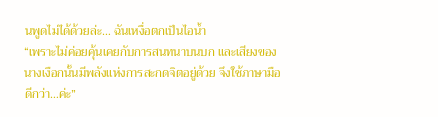นพูดไม่ได้ด้วยล่ะ… ฉันเหงื่อตกเป็นไอน้ำ
“เพราะไม่ค่อยคุ้นเคยกับการสนทนาบนบก และเสียงของนางเงือกนั้นมีพลังแห่งการสะกดจิตอยู่ด้วย จึงใช้ภาษามือดีกว่า…ค่ะ”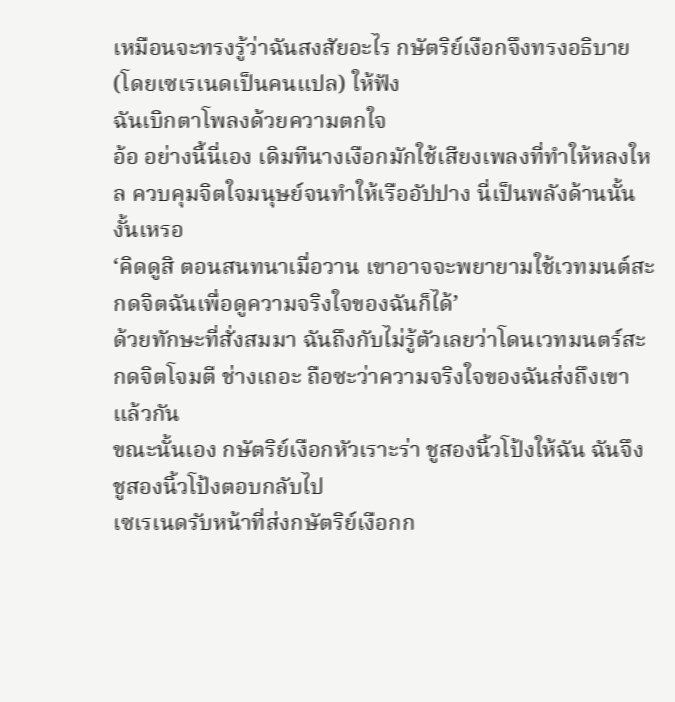เหมือนจะทรงรู้ว่าฉันสงสัยอะไร กษัตริย์เงือกจึงทรงอธิบาย (โดยเซเรเนดเป็นคนแปล) ให้ฟัง
ฉันเบิกตาโพลงด้วยความตกใจ
อ้อ อย่างนี้นี่เอง เดิมทีนางเงือกมักใช้เสียงเพลงที่ทำให้หลงใหล ควบคุมจิตใจมนุษย์จนทำให้เรืออัปปาง นี่เป็นพลังด้านนั้นงั้นเหรอ
‘คิดดูสิ ตอนสนทนาเมื่อวาน เขาอาจจะพยายามใช้เวทมนต์สะกดจิตฉันเพื่อดูความจริงใจของฉันก็ได้’
ด้วยทักษะที่สั่งสมมา ฉันถึงกับไม่รู้ตัวเลยว่าโดนเวทมนตร์สะกดจิตโจมตี ช่างเถอะ ถือซะว่าความจริงใจของฉันส่งถึงเขาแล้วกัน
ขณะนั้นเอง กษัตริย์เงือกหัวเราะร่า ชูสองนิ้วโป้งให้ฉัน ฉันจึงชูสองนิ้วโป้งตอบกลับไป
เซเรเนดรับหน้าที่ส่งกษัตริย์เงือกก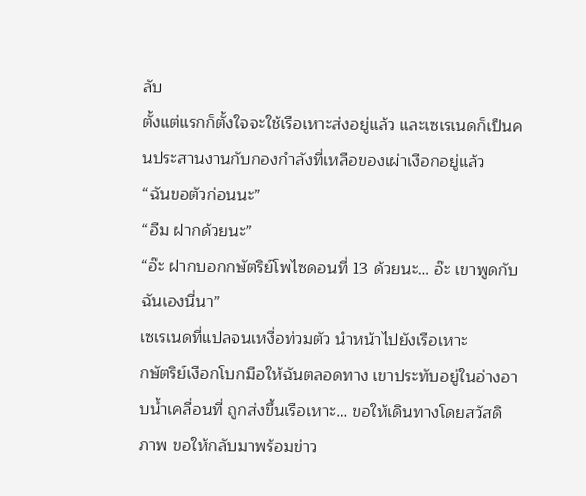ลับ
ตั้งแต่แรกก็ตั้งใจจะใช้เรือเหาะส่งอยู่แล้ว และเซเรเนดก็เป็นคนประสานงานกับกองกำลังที่เหลือของเผ่าเงือกอยู่แล้ว
“ฉันขอตัวก่อนนะ”
“อืม ฝากด้วยนะ”
“อ๊ะ ฝากบอกกษัตริย์โพไซดอนที่ 13 ด้วยนะ… อ๊ะ เขาพูดกับฉันเองนี่นา”
เซเรเนดที่แปลจนเหงื่อท่วมตัว นำหน้าไปยังเรือเหาะ
กษัตริย์เงือกโบกมือให้ฉันตลอดทาง เขาประทับอยู่ในอ่างอาบน้ำเคลื่อนที่ ถูกส่งขึ้นเรือเหาะ… ขอให้เดินทางโดยสวัสดิภาพ ขอให้กลับมาพร้อมข่าว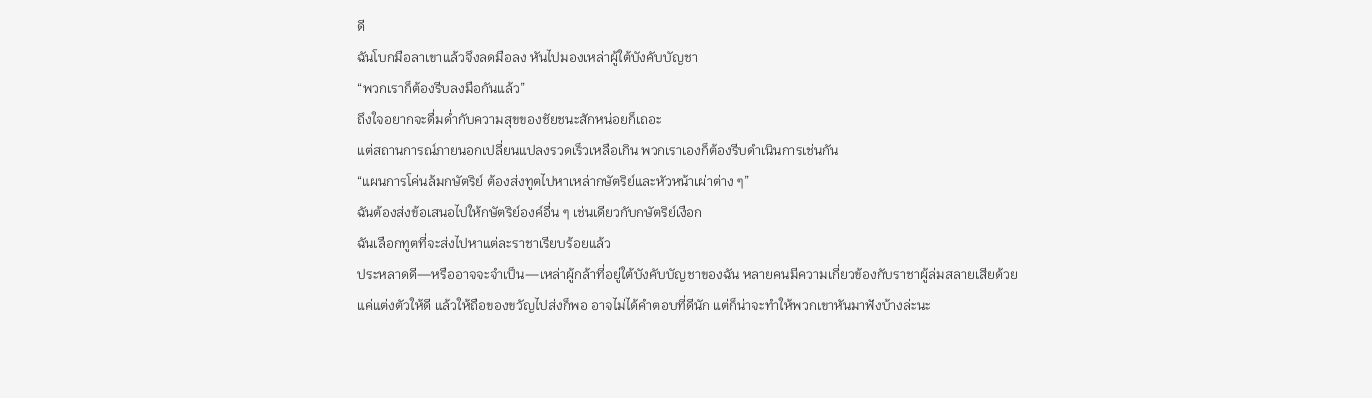ดี
ฉันโบกมือลาเขาแล้วจึงลดมือลง หันไปมองเหล่าผู้ใต้บังคับบัญชา
“พวกเราก็ต้องรีบลงมือกันแล้ว”
ถึงใจอยากจะดื่มด่ำกับความสุขของชัยชนะสักหน่อยก็เถอะ
แต่สถานการณ์ภายนอกเปลี่ยนแปลงรวดเร็วเหลือเกิน พวกเราเองก็ต้องรีบดำเนินการเช่นกัน
“แผนการโค่นล้มกษัตริย์ ต้องส่งทูตไปหาเหล่ากษัตริย์และหัวหน้าเผ่าต่าง ๆ”
ฉันต้องส่งข้อเสนอไปให้กษัตริย์องค์อื่น ๆ เช่นเดียวกับกษัตริย์เงือก
ฉันเลือกทูตที่จะส่งไปหาแต่ละราชาเรียบร้อยแล้ว
ประหลาดดี—หรืออาจจะจำเป็น—เหล่าผู้กล้าที่อยู่ใต้บังคับบัญชาของฉัน หลายคนมีความเกี่ยวข้องกับราชาผู้ล่มสลายเสียด้วย
แค่แต่งตัวให้ดี แล้วให้ถือของขวัญไปส่งก็พอ อาจไม่ได้คำตอบที่ดีนัก แต่ก็น่าจะทำให้พวกเขาหันมาฟังบ้างล่ะนะ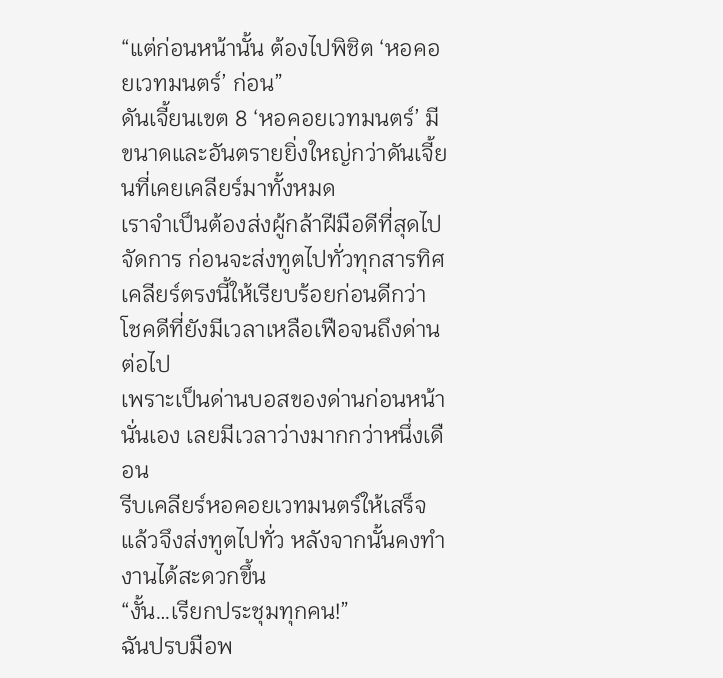“แต่ก่อนหน้านั้น ต้องไปพิชิต ‘หอคอยเวทมนตร์’ ก่อน”
ดันเจี้ยนเขต 8 ‘หอคอยเวทมนตร์’ มีขนาดและอันตรายยิ่งใหญ่กว่าดันเจี้ยนที่เคยเคลียร์มาทั้งหมด
เราจำเป็นต้องส่งผู้กล้าฝีมือดีที่สุดไปจัดการ ก่อนจะส่งทูตไปทั่วทุกสารทิศ เคลียร์ตรงนี้ให้เรียบร้อยก่อนดีกว่า
โชคดีที่ยังมีเวลาเหลือเฟือจนถึงด่านต่อไป
เพราะเป็นด่านบอสของด่านก่อนหน้านั่นเอง เลยมีเวลาว่างมากกว่าหนึ่งเดือน
รีบเคลียร์หอคอยเวทมนตร์ให้เสร็จ แล้วจึงส่งทูตไปทั่ว หลังจากนั้นคงทำงานได้สะดวกขึ้น
“งั้น…เรียกประชุมทุกคน!”
ฉันปรบมือพ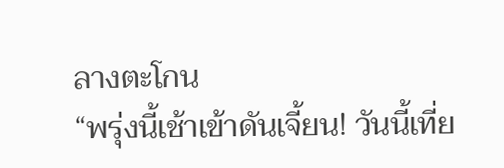ลางตะโกน
“พรุ่งนี้เช้าเข้าดันเจี้ยน! วันนี้เที่ย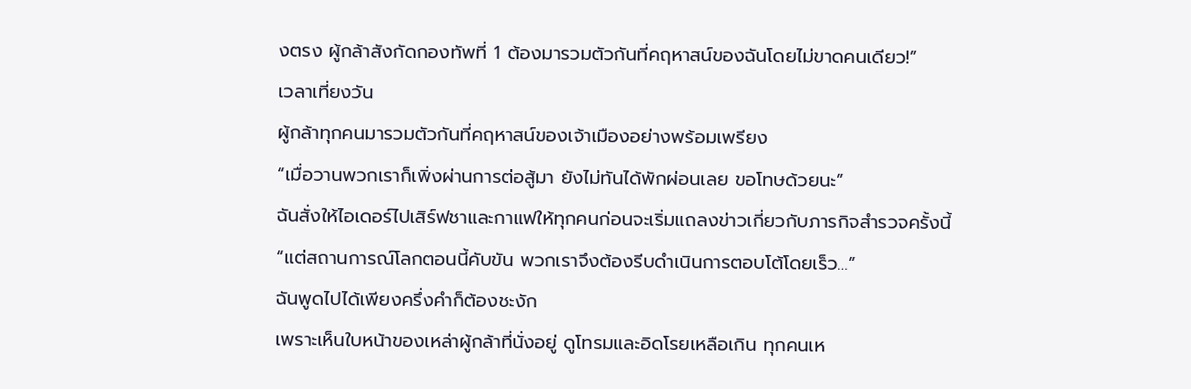งตรง ผู้กล้าสังกัดกองทัพที่ 1 ต้องมารวมตัวกันที่คฤหาสน์ของฉันโดยไม่ขาดคนเดียว!”
เวลาเที่ยงวัน
ผู้กล้าทุกคนมารวมตัวกันที่คฤหาสน์ของเจ้าเมืองอย่างพร้อมเพรียง
“เมื่อวานพวกเราก็เพิ่งผ่านการต่อสู้มา ยังไม่ทันได้พักผ่อนเลย ขอโทษด้วยนะ”
ฉันสั่งให้ไอเดอร์ไปเสิร์ฟชาและกาแฟให้ทุกคนก่อนจะเริ่มแถลงข่าวเกี่ยวกับภารกิจสำรวจครั้งนี้
“แต่สถานการณ์โลกตอนนี้คับขัน พวกเราจึงต้องรีบดำเนินการตอบโต้โดยเร็ว…”
ฉันพูดไปได้เพียงครึ่งคำก็ต้องชะงัก
เพราะเห็นใบหน้าของเหล่าผู้กล้าที่นั่งอยู่ ดูโทรมและอิดโรยเหลือเกิน ทุกคนเห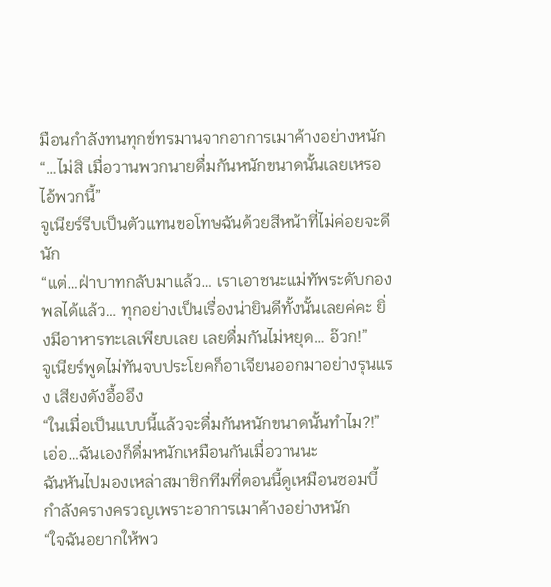มือนกำลังทนทุกข์ทรมานจากอาการเมาค้างอย่างหนัก
“…ไม่สิ เมื่อวานพวกนายดื่มกันหนักขนาดนั้นเลยเหรอ ไอ้พวกนี้”
จูเนียร์รีบเป็นตัวแทนขอโทษฉันด้วยสีหน้าที่ไม่ค่อยจะดีนัก
“แต่…ฝ่าบาทกลับมาแล้ว… เราเอาชนะแม่ทัพระดับกองพลได้แล้ว… ทุกอย่างเป็นเรื่องน่ายินดีทั้งนั้นเลยค่คะ ยิ่งมีอาหารทะเลเพียบเลย เลยดื่มกันไม่หยุด… อ๊วก!”
จูเนียร์พูดไม่ทันจบประโยคก็อาเจียนออกมาอย่างรุนแรง เสียงดังอื้ออึง
“ในเมื่อเป็นแบบนี้แล้วจะดื่มกันหนักขนาดนั้นทำไม?!”
เอ่อ…ฉันเองก็ดื่มหนักเหมือนกันเมื่อวานนะ
ฉันหันไปมองเหล่าสมาชิกทีมที่ตอนนี้ดูเหมือนซอมบี้ กำลังครางครวญเพราะอาการเมาค้างอย่างหนัก
“ใจฉันอยากให้พว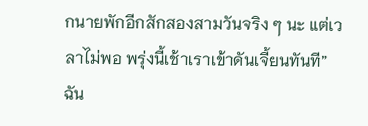กนายพักอีกสักสองสามวันจริง ๆ นะ แต่เวลาไม่พอ พรุ่งนี้เช้าเราเข้าดันเจี้ยนทันที”
ฉัน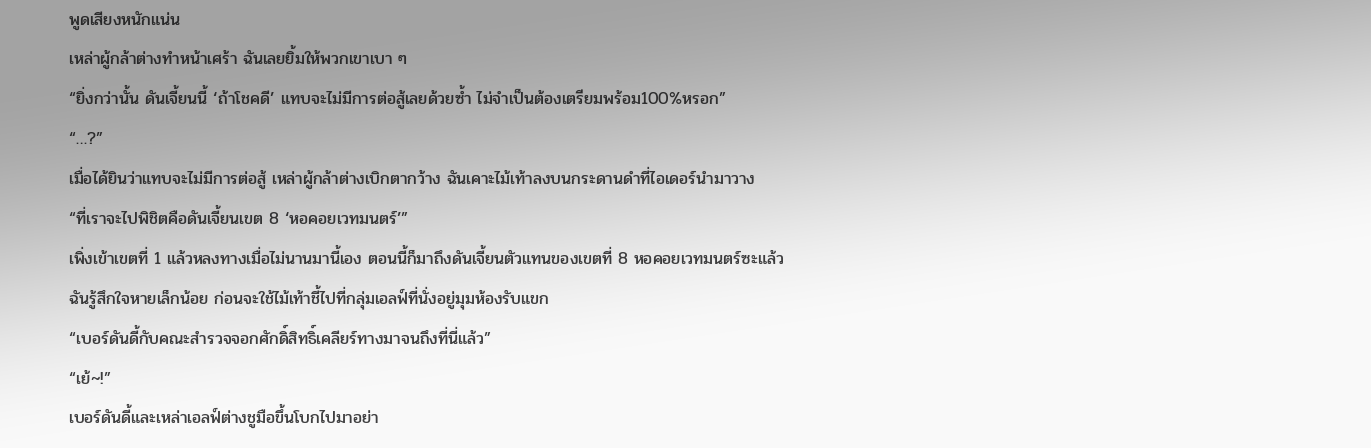พูดเสียงหนักแน่น
เหล่าผู้กล้าต่างทำหน้าเศร้า ฉันเลยยิ้มให้พวกเขาเบา ๆ
“ยิ่งกว่านั้น ดันเจี้ยนนี้ ‘ถ้าโชคดี’ แทบจะไม่มีการต่อสู้เลยด้วยซ้ำ ไม่จำเป็นต้องเตรียมพร้อม100%หรอก”
“…?”
เมื่อได้ยินว่าแทบจะไม่มีการต่อสู้ เหล่าผู้กล้าต่างเบิกตากว้าง ฉันเคาะไม้เท้าลงบนกระดานดำที่ไอเดอร์นำมาวาง
“ที่เราจะไปพิชิตคือดันเจี้ยนเขต 8 ‘หอคอยเวทมนตร์’”
เพิ่งเข้าเขตที่ 1 แล้วหลงทางเมื่อไม่นานมานี้เอง ตอนนี้ก็มาถึงดันเจี้ยนตัวแทนของเขตที่ 8 หอคอยเวทมนตร์ซะแล้ว
ฉันรู้สึกใจหายเล็กน้อย ก่อนจะใช้ไม้เท้าชี้ไปที่กลุ่มเอลฟ์ที่นั่งอยู่มุมห้องรับแขก
“เบอร์ดันดี้กับคณะสำรวจจอกศักดิ์สิทธิ์เคลียร์ทางมาจนถึงที่นี่แล้ว”
“เย้~!”
เบอร์ดันดี้และเหล่าเอลฟ์ต่างชูมือขึ้นโบกไปมาอย่า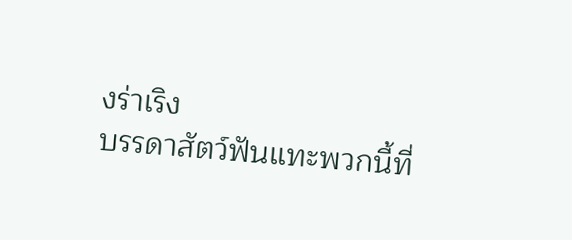งร่าเริง
บรรดาสัตว์ฟันแทะพวกนี้ที่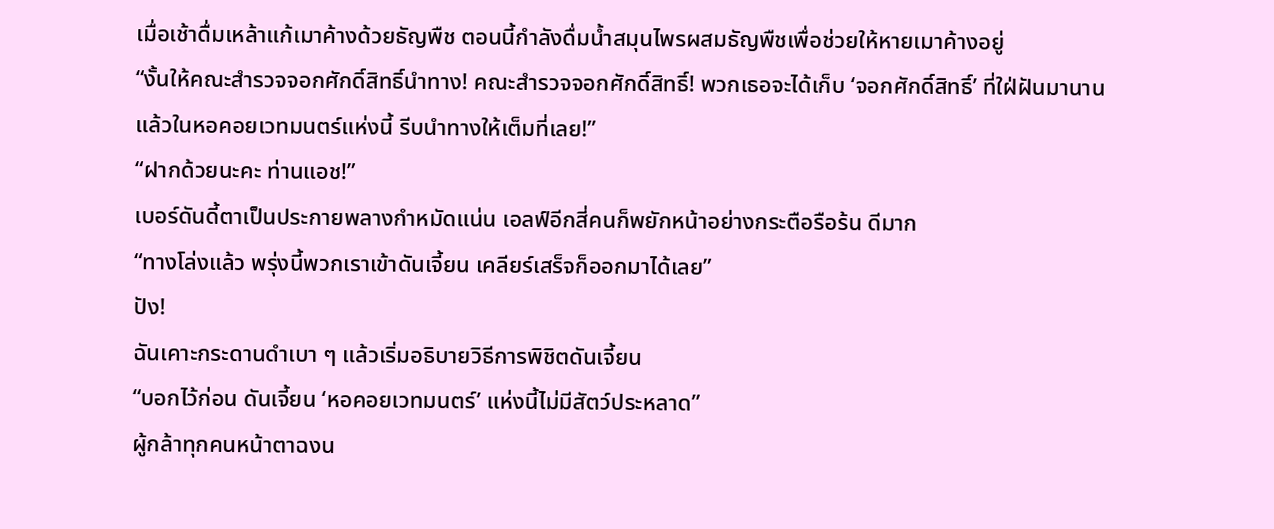เมื่อเช้าดื่มเหล้าแก้เมาค้างด้วยธัญพืช ตอนนี้กำลังดื่มน้ำสมุนไพรผสมธัญพืชเพื่อช่วยให้หายเมาค้างอยู่
“งั้นให้คณะสำรวจจอกศักดิ์สิทธิ์นำทาง! คณะสำรวจจอกศักดิ์สิทธิ์! พวกเธอจะได้เก็บ ‘จอกศักดิ์สิทธิ์’ ที่ใฝ่ฝันมานานแล้วในหอคอยเวทมนตร์แห่งนี้ รีบนำทางให้เต็มที่เลย!”
“ฝากด้วยนะคะ ท่านแอช!”
เบอร์ดันดี้ตาเป็นประกายพลางกำหมัดแน่น เอลฟ์อีกสี่คนก็พยักหน้าอย่างกระตือรือร้น ดีมาก
“ทางโล่งแล้ว พรุ่งนี้พวกเราเข้าดันเจี้ยน เคลียร์เสร็จก็ออกมาได้เลย”
ปัง!
ฉันเคาะกระดานดำเบา ๆ แล้วเริ่มอธิบายวิธีการพิชิตดันเจี้ยน
“บอกไว้ก่อน ดันเจี้ยน ‘หอคอยเวทมนตร์’ แห่งนี้ไม่มีสัตว์ประหลาด”
ผู้กล้าทุกคนหน้าตาฉงน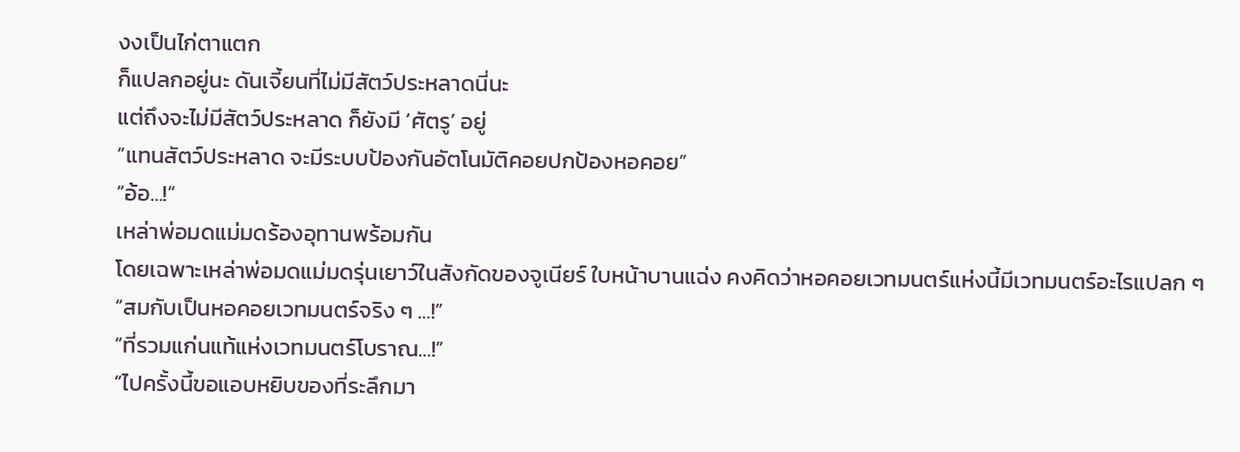งงเป็นไก่ตาแตก
ก็แปลกอยู่นะ ดันเจี้ยนที่ไม่มีสัตว์ประหลาดนี่นะ
แต่ถึงจะไม่มีสัตว์ประหลาด ก็ยังมี ‘ศัตรู’ อยู่
“แทนสัตว์ประหลาด จะมีระบบป้องกันอัตโนมัติคอยปกป้องหอคอย”
“อ้อ…!”
เหล่าพ่อมดแม่มดร้องอุทานพร้อมกัน
โดยเฉพาะเหล่าพ่อมดแม่มดรุ่นเยาว์ในสังกัดของจูเนียร์ ใบหน้าบานแฉ่ง คงคิดว่าหอคอยเวทมนตร์แห่งนี้มีเวทมนตร์อะไรแปลก ๆ
“สมกับเป็นหอคอยเวทมนตร์จริง ๆ …!”
“ที่รวมแก่นแท้แห่งเวทมนตร์โบราณ…!”
“ไปครั้งนี้ขอแอบหยิบของที่ระลึกมา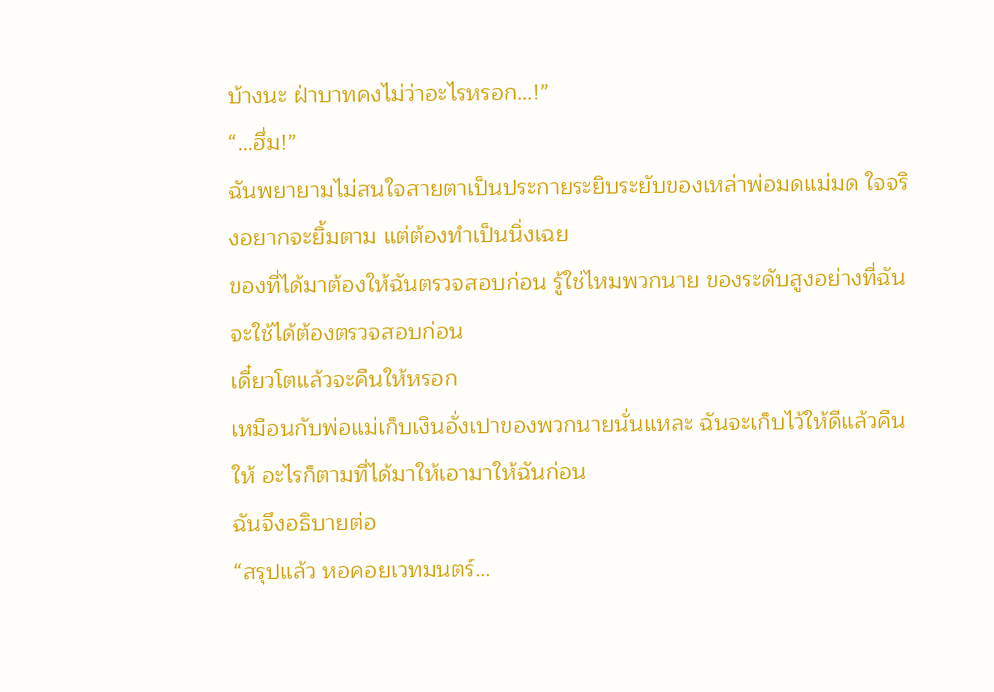บ้างนะ ฝ่าบาทคงไม่ว่าอะไรหรอก…!”
“…ฮึ่ม!”
ฉันพยายามไม่สนใจสายตาเป็นประกายระยิบระยับของเหล่าพ่อมดแม่มด ใจจริงอยากจะยิ้มตาม แต่ต้องทำเป็นนิ่งเฉย
ของที่ได้มาต้องให้ฉันตรวจสอบก่อน รู้ใช่ไหมพวกนาย ของระดับสูงอย่างที่ฉันจะใช้ได้ต้องตรวจสอบก่อน
เดี๋ยวโตแล้วจะคืนให้หรอก
เหมือนกับพ่อแม่เก็บเงินอั่งเปาของพวกนายนั่นแหละ ฉันจะเก็บไว้ให้ดีแล้วคืนให้ อะไรก็ตามที่ได้มาให้เอามาให้ฉันก่อน
ฉันจึงอธิบายต่อ
“สรุปแล้ว หอคอยเวทมนตร์…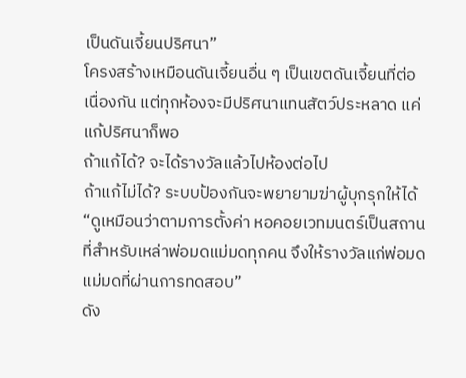เป็นดันเจี้ยนปริศนา”
โครงสร้างเหมือนดันเจี้ยนอื่น ๆ เป็นเขตดันเจี้ยนที่ต่อเนื่องกัน แต่ทุกห้องจะมีปริศนาแทนสัตว์ประหลาด แค่แก้ปริศนาก็พอ
ถ้าแก้ได้? จะได้รางวัลแล้วไปห้องต่อไป
ถ้าแก้ไม่ได้? ระบบป้องกันจะพยายามฆ่าผู้บุกรุกให้ได้
“ดูเหมือนว่าตามการตั้งค่า หอคอยเวทมนตร์เป็นสถานที่สำหรับเหล่าพ่อมดแม่มดทุกคน จึงให้รางวัลแก่พ่อมดแม่มดที่ผ่านการทดสอบ”
ดัง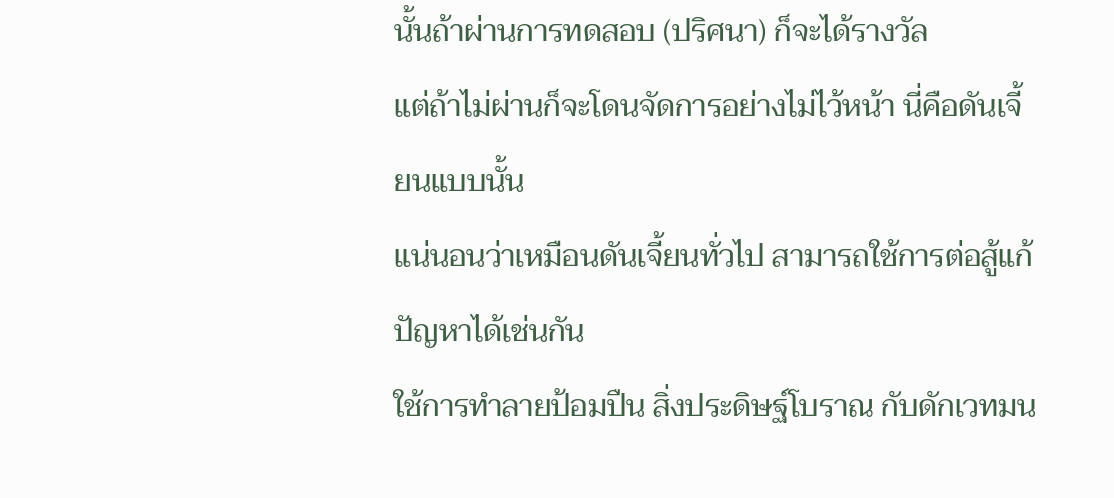นั้นถ้าผ่านการทดสอบ (ปริศนา) ก็จะได้รางวัล
แต่ถ้าไม่ผ่านก็จะโดนจัดการอย่างไม่ไว้หน้า นี่คือดันเจี้ยนแบบนั้น
แน่นอนว่าเหมือนดันเจี้ยนทั่วไป สามารถใช้การต่อสู้แก้ปัญหาได้เช่นกัน
ใช้การทำลายป้อมปืน สิ่งประดิษฐ์โบราณ กับดักเวทมน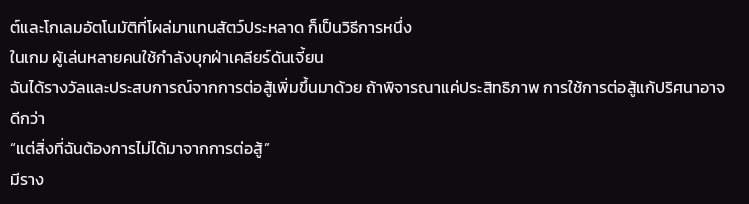ต์และโกเลมอัตโนมัติที่โผล่มาแทนสัตว์ประหลาด ก็เป็นวิธีการหนึ่ง
ในเกม ผู้เล่นหลายคนใช้กำลังบุกฝ่าเคลียร์ดันเจี้ยน
ฉันได้รางวัลและประสบการณ์จากการต่อสู้เพิ่มขึ้นมาด้วย ถ้าพิจารณาแค่ประสิทธิภาพ การใช้การต่อสู้แก้ปริศนาอาจดีกว่า
“แต่สิ่งที่ฉันต้องการไม่ได้มาจากการต่อสู้”
มีราง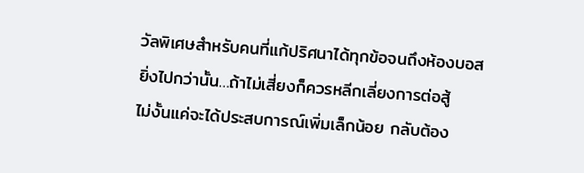วัลพิเศษสำหรับคนที่แก้ปริศนาได้ทุกข้อจนถึงห้องบอส
ยิ่งไปกว่านั้น…ถ้าไม่เสี่ยงก็ควรหลีกเลี่ยงการต่อสู้
ไม่งั้นแค่จะได้ประสบการณ์เพิ่มเล็กน้อย กลับต้อง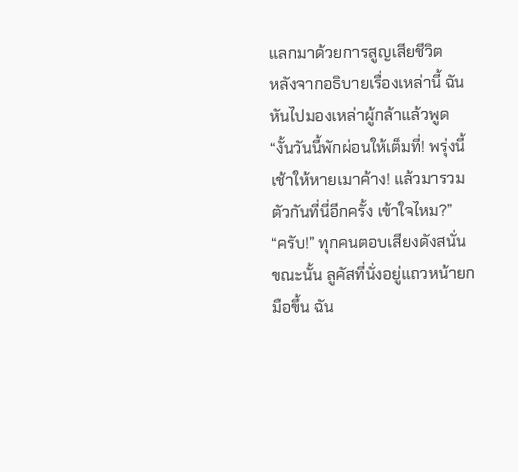แลกมาด้วยการสูญเสียชีวิต
หลังจากอธิบายเรื่องเหล่านี้ ฉันหันไปมองเหล่าผู้กล้าแล้วพูด
“งั้นวันนี้พักผ่อนให้เต็มที่! พรุ่งนี้เช้าให้หายเมาค้าง! แล้วมารวมตัวกันที่นี่อีกครั้ง เข้าใจไหม?”
“ครับ!” ทุกคนตอบเสียงดังสนั่น
ขณะนั้น ลูคัสที่นั่งอยู่แถวหน้ายกมือขึ้น ฉัน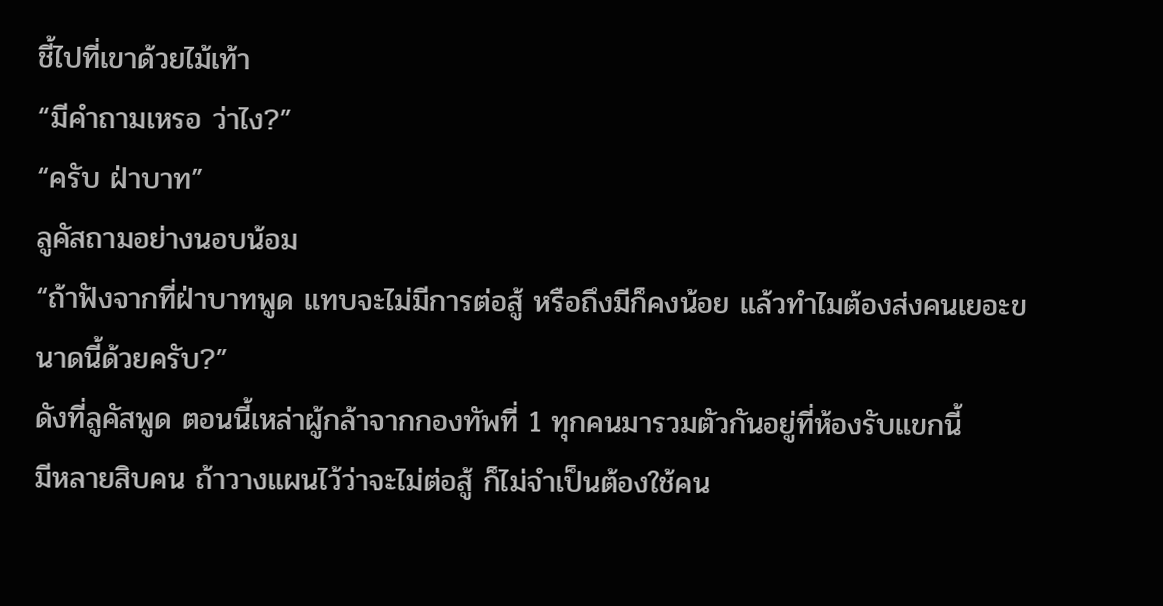ชี้ไปที่เขาด้วยไม้เท้า
“มีคำถามเหรอ ว่าไง?”
“ครับ ฝ่าบาท”
ลูคัสถามอย่างนอบน้อม
“ถ้าฟังจากที่ฝ่าบาทพูด แทบจะไม่มีการต่อสู้ หรือถึงมีก็คงน้อย แล้วทำไมต้องส่งคนเยอะขนาดนี้ด้วยครับ?”
ดังที่ลูคัสพูด ตอนนี้เหล่าผู้กล้าจากกองทัพที่ 1 ทุกคนมารวมตัวกันอยู่ที่ห้องรับแขกนี้
มีหลายสิบคน ถ้าวางแผนไว้ว่าจะไม่ต่อสู้ ก็ไม่จำเป็นต้องใช้คน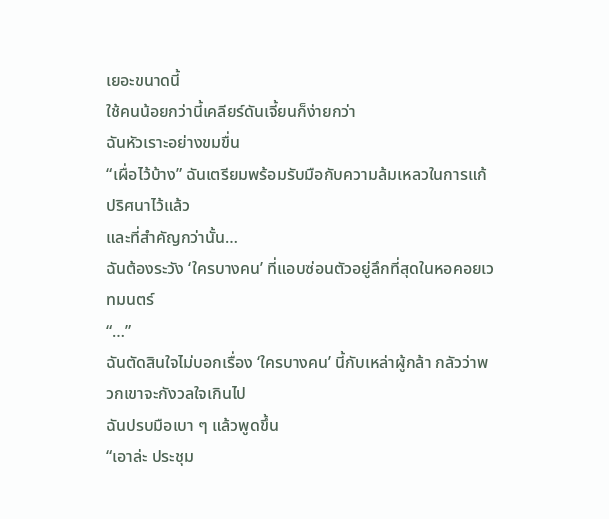เยอะขนาดนี้
ใช้คนน้อยกว่านี้เคลียร์ดันเจี้ยนก็ง่ายกว่า
ฉันหัวเราะอย่างขมขื่น
“เผื่อไว้บ้าง” ฉันเตรียมพร้อมรับมือกับความล้มเหลวในการแก้ปริศนาไว้แล้ว
และที่สำคัญกว่านั้น…
ฉันต้องระวัง ‘ใครบางคน’ ที่แอบซ่อนตัวอยู่ลึกที่สุดในหอคอยเวทมนตร์
“…”
ฉันตัดสินใจไม่บอกเรื่อง ‘ใครบางคน’ นี้กับเหล่าผู้กล้า กลัวว่าพวกเขาจะกังวลใจเกินไป
ฉันปรบมือเบา ๆ แล้วพูดขึ้น
“เอาล่ะ ประชุม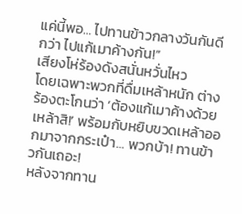แค่นี้พอ… ไปทานข้าวกลางวันกันดีกว่า ไปแก้เมาค้างกัน!”
เสียงโห่ร้องดังสนั่นหวั่นไหว
โดยเฉพาะพวกที่ดื่มเหล้าหนัก ต่างร้องตะโกนว่า ‘ต้องแก้เมาค้างด้วยเหล้าสิ!’ พร้อมกับหยิบขวดเหล้าออกมาจากกระเป๋า… พวกบ้า! ทานข้าวกันเถอะ!
หลังจากทาน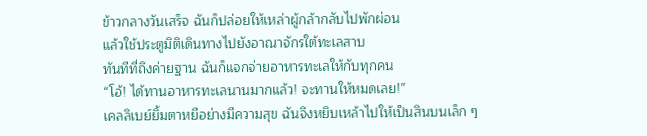ข้าวกลางวันเสร็จ ฉันก็ปล่อยให้เหล่าผู้กล้ากลับไปพักผ่อน
แล้วใช้ประตูมิติเดินทางไปยังอาณาจักรใต้ทะเลสาบ
ทันทีที่ถึงค่ายฐาน ฉันก็แจกจ่ายอาหารทะเลให้กับทุกคน
“โอ้! ได้ทานอาหารทะเลนานมากแล้ว! จะทานให้หมดเลย!”
เคลลิเบย์ยิ้มตาหยีอย่างมีความสุข ฉันจึงหยิบเหล้าไปให้เป็นสินบนเล็ก ๆ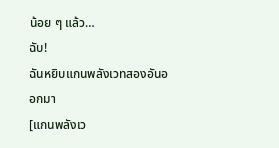น้อย ๆ แล้ว…
ฉับ!
ฉันหยิบแกนพลังเวทสองอันออกมา
[แกนพลังเว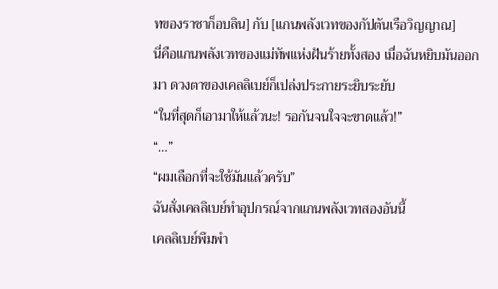ทของราชาก็อบลิน] กับ [แกนพลังเวทของกัปตันเรือวิญญาณ]
นี่คือแกนพลังเวทของแม่ทัพแห่งฝันร้ายทั้งสอง เมื่อฉันหยิบมันออกมา ดวงตาของเคลลิเบย์ก็เปล่งประกายระยิบระยับ
“ในที่สุดก็เอามาให้แล้วนะ! รอกันจนใจจะขาดแล้ว!”
“…”
“ผมเลือกที่จะใช้มันแล้วครับ”
ฉันสั่งเคลลิเบย์ทำอุปกรณ์จากแกนพลังเวทสองอันนี้
เคลลิเบย์พึมพำ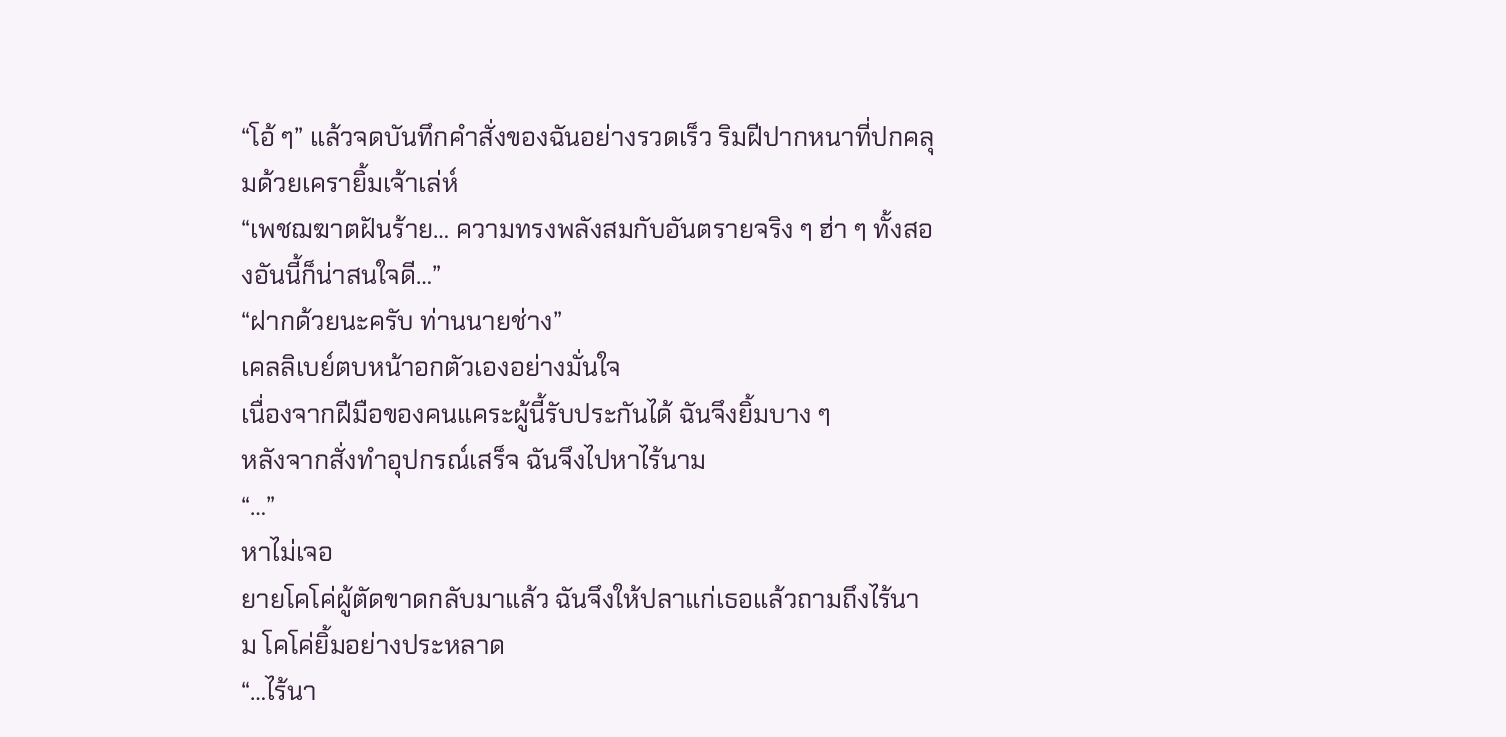“โอ้ ๆ” แล้วจดบันทึกคำสั่งของฉันอย่างรวดเร็ว ริมฝีปากหนาที่ปกคลุมด้วยเครายิ้มเจ้าเล่ห์
“เพชฌฆาตฝันร้าย… ความทรงพลังสมกับอันตรายจริง ๆ ฮ่า ๆ ทั้งสองอันนี้ก็น่าสนใจดี…”
“ฝากด้วยนะครับ ท่านนายช่าง”
เคลลิเบย์ตบหน้าอกตัวเองอย่างมั่นใจ
เนื่องจากฝีมือของคนแคระผู้นี้รับประกันได้ ฉันจึงยิ้มบาง ๆ
หลังจากสั่งทำอุปกรณ์เสร็จ ฉันจึงไปหาไร้นาม
“…”
หาไม่เจอ
ยายโคโค่ผู้ตัดขาดกลับมาแล้ว ฉันจึงให้ปลาแก่เธอแล้วถามถึงไร้นาม โคโค่ยิ้มอย่างประหลาด
“…ไร้นา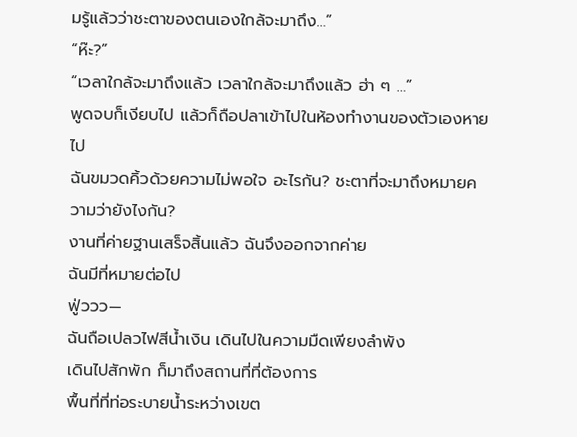มรู้แล้วว่าชะตาของตนเองใกล้จะมาถึง…”
“ห๊ะ?”
“เวลาใกล้จะมาถึงแล้ว เวลาใกล้จะมาถึงแล้ว ฮ่า ๆ …”
พูดจบก็เงียบไป แล้วก็ถือปลาเข้าไปในห้องทำงานของตัวเองหายไป
ฉันขมวดคิ้วด้วยความไม่พอใจ อะไรกัน? ชะตาที่จะมาถึงหมายความว่ายังไงกัน?
งานที่ค่ายฐานเสร็จสิ้นแล้ว ฉันจึงออกจากค่าย
ฉันมีที่หมายต่อไป
ฟู่ววว—
ฉันถือเปลวไฟสีน้ำเงิน เดินไปในความมืดเพียงลำพัง
เดินไปสักพัก ก็มาถึงสถานที่ที่ต้องการ
พื้นที่ที่ท่อระบายน้ำระหว่างเขต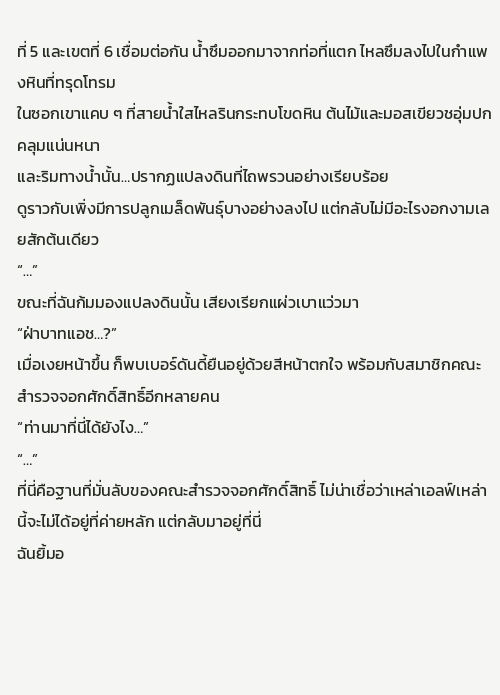ที่ 5 และเขตที่ 6 เชื่อมต่อกัน น้ำซึมออกมาจากท่อที่แตก ไหลซึมลงไปในกำแพงหินที่ทรุดโทรม
ในซอกเขาแคบ ๆ ที่สายน้ำใสไหลรินกระทบโขดหิน ต้นไม้และมอสเขียวชอุ่มปกคลุมแน่นหนา
และริมทางน้ำนั้น…ปรากฏแปลงดินที่ไถพรวนอย่างเรียบร้อย
ดูราวกับเพิ่งมีการปลูกเมล็ดพันธุ์บางอย่างลงไป แต่กลับไม่มีอะไรงอกงามเลยสักต้นเดียว
“…”
ขณะที่ฉันก้มมองแปลงดินนั้น เสียงเรียกแผ่วเบาแว่วมา
“ฝ่าบาทแอช…?”
เมื่อเงยหน้าขึ้น ก็พบเบอร์ดันดี้ยืนอยู่ด้วยสีหน้าตกใจ พร้อมกับสมาชิกคณะสำรวจจอกศักดิ์สิทธิ์อีกหลายคน
“ท่านมาที่นี่ได้ยังไง…”
“…”
ที่นี่คือฐานที่มั่นลับของคณะสำรวจจอกศักดิ์สิทธิ์ ไม่น่าเชื่อว่าเหล่าเอลฟ์เหล่านี้จะไม่ได้อยู่ที่ค่ายหลัก แต่กลับมาอยู่ที่นี่
ฉันยิ้มอ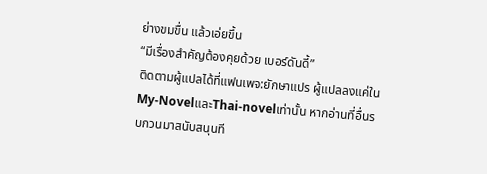ย่างขมขื่น แล้วเอ่ยขึ้น
“มีเรื่องสำคัญต้องคุยด้วย เบอร์ดันดี้”
ติดตามผู้แปลได้ที่แฟนเพจ:ยักษาแปร ผู้แปลลงแค่ในMy-NovelและThai-novelเท่านั้น หากอ่านที่อื่นรบกวนมาสนับสนุนที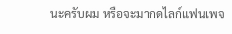นะครับผม หรือจะมากดไลก์แฟนเพจ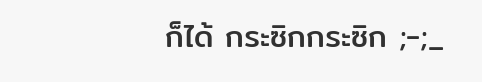ก็ได้ กระซิกกระซิก ;-;_